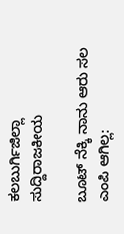ಕಲಬುರ್ಗಿಜಿಲ್ಲಾ ಸುದ್ದಿರಾಜಕೀಯ

ಬೂಟ್ ನೆಕ್ಕಿ ನಾನು ಆರು ಸಲ ಎಂಪಿ ಆಗಿಲ್ಲ: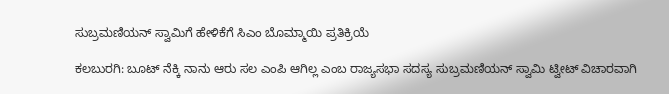ಸುಬ್ರಮಣಿಯನ್ ಸ್ವಾಮಿಗೆ ಹೇಳಿಕೆಗೆ ಸಿಎಂ ಬೊಮ್ಮಾಯಿ ಪ್ರತಿಕ್ರಿಯೆ

ಕಲಬುರಗಿ: ಬೂಟ್ ನೆಕ್ಕಿ ನಾನು ಆರು ಸಲ ಎಂಪಿ ಆಗಿಲ್ಲ ಎಂಬ ರಾಜ್ಯಸಭಾ ಸದಸ್ಯ ಸುಬ್ರಮಣಿಯನ್ ಸ್ವಾಮಿ ಟ್ವೀಟ್‌ ವಿಚಾರವಾಗಿ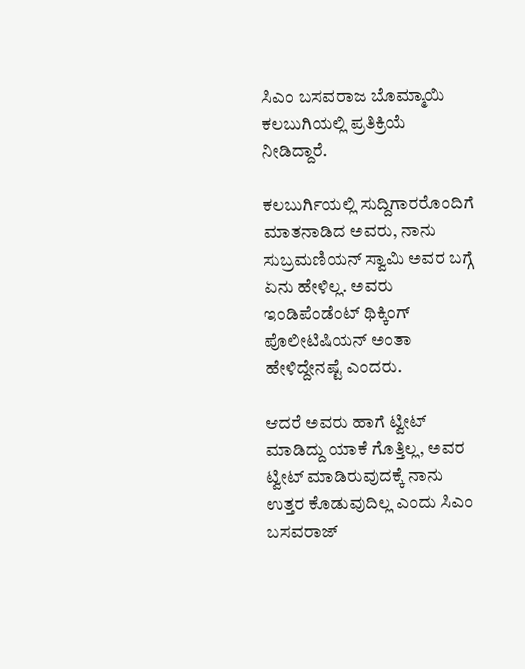ಸಿಎಂ ಬಸವರಾಜ ಬೊಮ್ಮಾಯಿ ಕಲಬುಗಿಯಲ್ಲಿ ಪ್ರತಿಕ್ರಿಯೆ ನೀಡಿದ್ದಾರೆ.

ಕಲಬುರ್ಗಿಯಲ್ಲಿ ಸುದ್ದಿಗಾರರೊಂದಿಗೆ ಮಾತನಾಡಿದ ಅವರು, ನಾನು ಸುಬ್ರಮಣಿಯನ್ ಸ್ವಾಮಿ ಅವರ ಬಗ್ಗೆ ಏನು ಹೇಳಿಲ್ಲ. ಅವರು ಇಂಡಿಪೆಂಡೆಂಟ್ ಥಿಕ್ಕಿಂಗ್ ಪೊಲೀಟಿಷಿಯನ್ ಅಂತಾ ಹೇಳಿದ್ದೇನಷ್ಟೆ ಎಂದರು.

ಆದರೆ ಅವರು ಹಾಗೆ ಟ್ವೀಟ್ ಮಾಡಿದ್ದು ಯಾಕೆ ಗೊತ್ತಿಲ್ಲ, ಅವರ ಟ್ವೀಟ್ ಮಾಡಿರುವುದಕ್ಕೆ ನಾನು ಉತ್ತರ ಕೊಡುವುದಿಲ್ಲ ಎಂದು ಸಿಎಂ ಬಸವರಾಜ್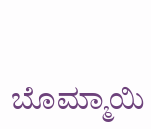ಬೊಮ್ಮಾಯಿ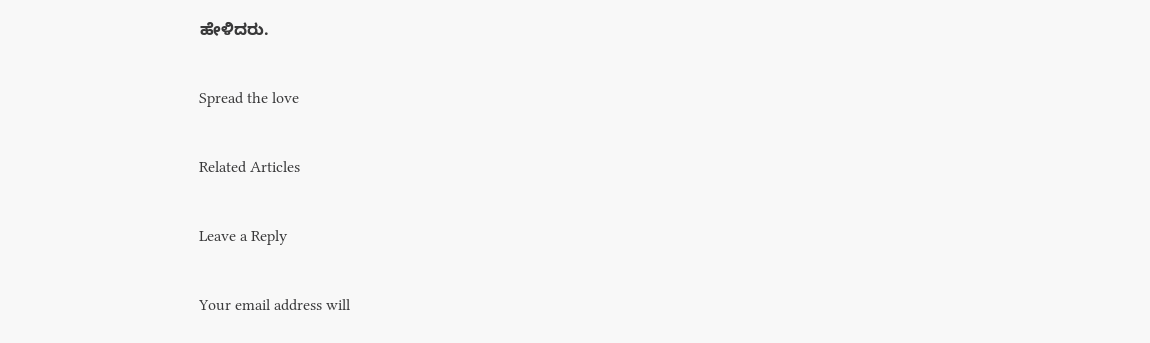ಹೇಳಿದರು.

Spread the love

Related Articles

Leave a Reply

Your email address will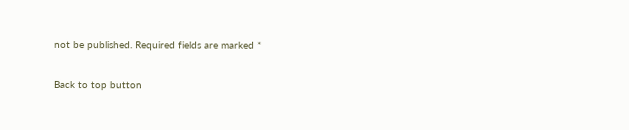not be published. Required fields are marked *

Back to top button